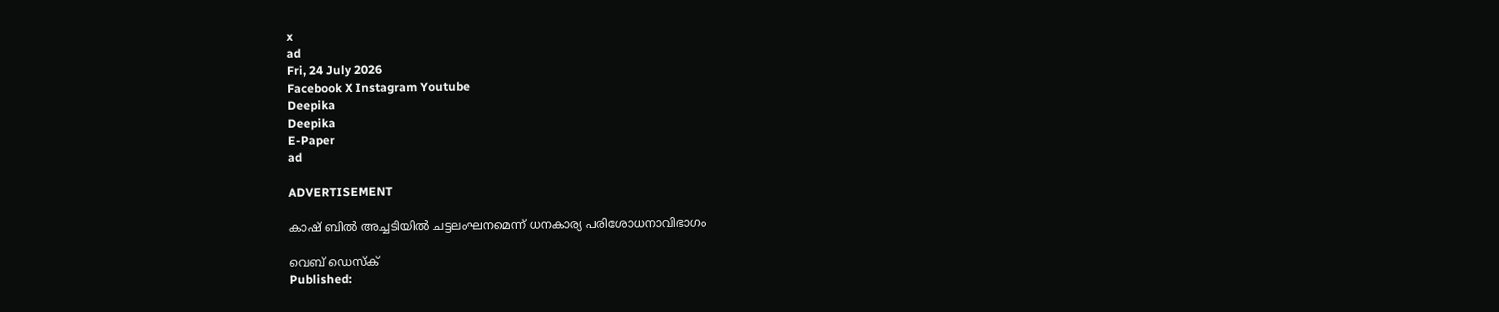x
ad
Fri, 24 July 2026
Facebook X Instagram Youtube
Deepika
Deepika
E-Paper
ad

ADVERTISEMENT

കാഷ് ബിൽ അച്ചടിയിൽ ചട്ടലംഘനമെന്ന് ധനകാര്യ പരിശോധനാവിഭാഗം

വെബ് ഡെസ്ക്
Published: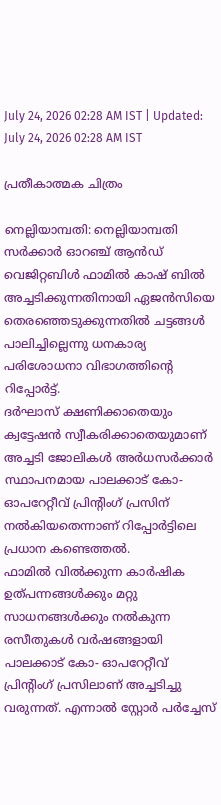July 24, 2026 02:28 AM IST | Updated: July 24, 2026 02:28 AM IST

പ്രതീകാത്മക ചിത്രം

നെല്ലിയാമ്പതി: നെല്ലിയാമ്പതി സർക്കാർ ഓറഞ്ച് ആൻഡ് വെജിറ്റബിൾ ഫാമിൽ കാഷ് ബിൽ അച്ചടിക്കുന്നതിനായി ഏജൻസിയെ തെരഞ്ഞെടുക്കുന്നതിൽ ചട്ടങ്ങൾ പാലിച്ചില്ലെന്നു ധനകാര്യ പരിശോധനാ വിഭാഗത്തിന്‍റെ റിപ്പോർട്ട്.
ദർഘാസ് ക്ഷണിക്കാതെയും ക്വട്ടേഷൻ സ്വീകരിക്കാതെയുമാണ് അച്ചടി ജോലികൾ അർധസർക്കാർ സ്ഥാപനമായ പാലക്കാട് കോ- ഓപറേറ്റീവ് പ്രിന്‍റിംഗ് പ്രസിന് നൽകിയതെന്നാണ് റിപ്പോർട്ടിലെ പ്രധാന കണ്ടെത്തൽ.
ഫാമിൽ വിൽക്കുന്ന കാർഷിക ഉത്പന്നങ്ങൾക്കും മറ്റു സാധനങ്ങൾക്കും നൽകുന്ന രസീതുകൾ വർഷങ്ങളായി പാലക്കാട് കോ- ഓപറേറ്റീവ് പ്രിന്‍റിംഗ് പ്രസിലാണ് അച്ചടിച്ചു വരുന്നത്. എന്നാൽ സ്റ്റോർ പർച്ചേസ്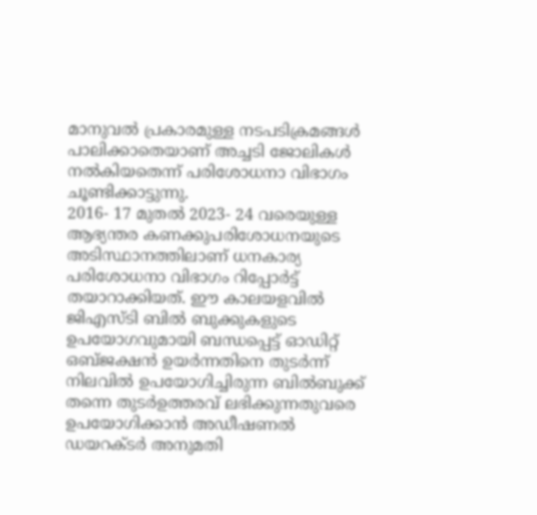മാനുവൽ പ്രകാരമുള്ള നടപടിക്രമങ്ങൾ പാലിക്കാതെയാണ് അച്ചടി ജോലികൾ നൽകിയതെന്ന് പരിശോധനാ വിഭാഗം ചൂണ്ടിക്കാട്ടുന്നു.
2016- 17 മുതൽ 2023- 24 വരെയുള്ള ആഭ്യന്തര കണക്കുപരിശോധനയുടെ അടിസ്ഥാനത്തിലാണ് ധനകാര്യ പരിശോധനാ വിഭാഗം റിപ്പോർട്ട് തയാറാക്കിയത്. ഈ കാലയളവിൽ ജിഎസ്ടി ബിൽ ബുക്കുകളുടെ ഉപയോഗവുമായി ബന്ധപ്പെട്ട് ഓഡിറ്റ് ഒബ്ജക്ഷൻ ഉയർന്നതിനെ തുടർന്ന് നിലവിൽ ഉപയോഗിച്ചിരുന്ന ബിൽബുക്ക് തന്നെ തുടർഉത്തരവ് ലഭിക്കുന്നതുവരെ ഉപയോഗിക്കാൻ അഡീഷണൽ ഡയറക്ടർ അനുമതി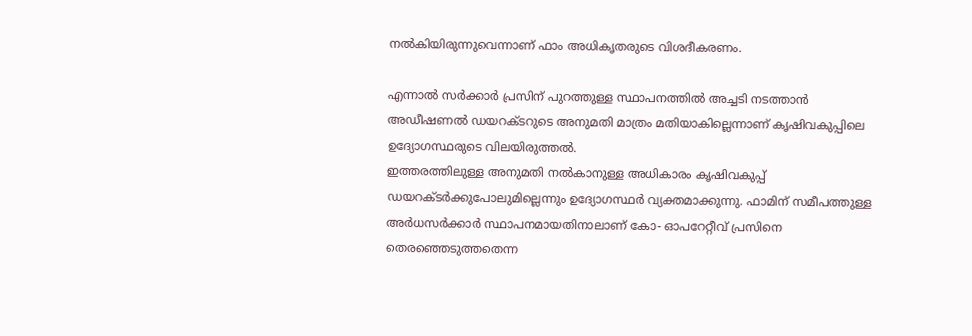നൽകിയിരുന്നുവെന്നാണ് ഫാം അധികൃതരുടെ വിശദീകരണം.

എന്നാൽ സർക്കാർ പ്രസിന് പുറത്തുള്ള സ്ഥാപനത്തിൽ അച്ചടി നടത്താൻ അഡീഷണൽ ഡയറക്ടറുടെ അനുമതി മാത്രം മതിയാകില്ലെന്നാണ് കൃഷിവകുപ്പിലെ ഉദ്യോഗസ്ഥരുടെ വിലയിരുത്തൽ.
ഇത്തരത്തിലുള്ള അനുമതി നൽകാനുള്ള അധികാരം കൃഷിവകുപ്പ് ഡയറക്ടർക്കുപോലുമില്ലെന്നും ഉദ്യോഗസ്ഥർ വ്യക്തമാക്കുന്നു. ഫാമിന് സമീപത്തുള്ള അർധസർക്കാർ സ്ഥാപനമായതിനാലാണ് കോ- ഓപറേറ്റീവ് പ്രസിനെ തെരഞ്ഞെടുത്തതെന്ന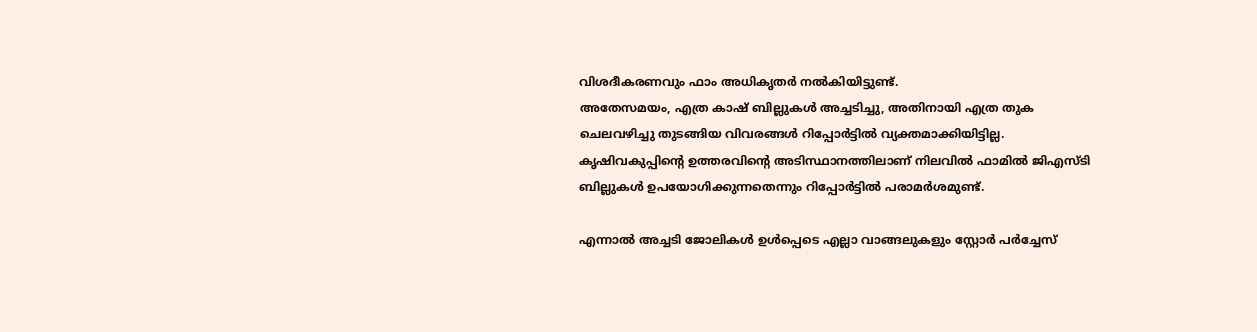വിശദീകരണവും ഫാം അധികൃതർ നൽകിയിട്ടുണ്ട്.
അതേസമയം, എത്ര കാഷ് ബില്ലുകൾ അച്ചടിച്ചു, അതിനായി എത്ര തുക ചെലവഴിച്ചു തുടങ്ങിയ വിവരങ്ങൾ റിപ്പോർട്ടിൽ വ്യക്തമാക്കിയിട്ടില്ല. കൃഷിവകുപ്പിന്‍റെ ഉത്തരവിന്‍റെ അടിസ്ഥാനത്തിലാണ് നിലവിൽ ഫാമിൽ ജിഎസ്ടി ബില്ലുകൾ ഉപയോഗിക്കുന്നതെന്നും റിപ്പോർട്ടിൽ പരാമർശമുണ്ട്.

എന്നാൽ അച്ചടി ജോലികൾ ഉൾപ്പെടെ എല്ലാ വാങ്ങലുകളും സ്റ്റോർ പർച്ചേസ്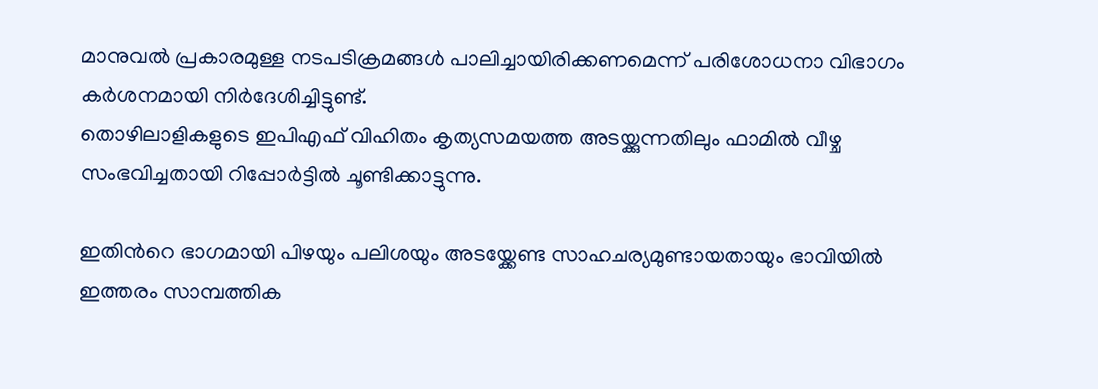മാനുവൽ പ്രകാരമുള്ള നടപടിക്രമങ്ങൾ പാലിച്ചായിരിക്കണമെന്ന് പരിശോധനാ വിഭാഗം കർശനമായി നിർദേശിച്ചിട്ടുണ്ട്.
തൊഴിലാളികളുടെ ഇപിഎഫ് വിഹിതം കൃത്യസമയത്ത അടയ്ക്കുന്നതിലും ഫാമിൽ വീഴ്ച സംഭവിച്ചതായി റിപ്പോർട്ടിൽ ചൂണ്ടിക്കാട്ടുന്നു.

ഇതിന്‍റെ ഭാഗമായി പിഴയും പലിശയും അടയ്ക്കേണ്ട സാഹചര്യമുണ്ടായതായും ഭാവിയിൽ ഇത്തരം സാമ്പത്തിക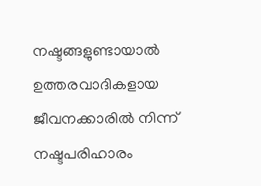നഷ്ടങ്ങളുണ്ടായാൽ ഉത്തരവാദികളായ ജീവനക്കാരിൽ നിന്ന് നഷ്ടപരിഹാരം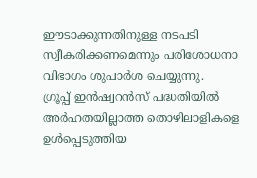ഈടാക്കുന്നതിനുള്ള നടപടി സ്വീകരിക്കണമെന്നും പരിശോധനാ വിഭാഗം ശുപാർശ ചെയ്യുന്നു.
ഗ്രൂപ്പ് ഇൻഷ്വറൻസ് പദ്ധതിയിൽ അർഹതയില്ലാത്ത തൊഴിലാളികളെ ഉൾപ്പെടുത്തിയ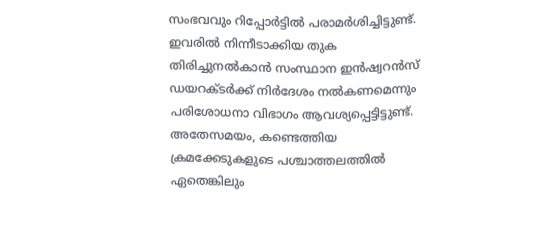സംഭവവും റിപ്പോർട്ടിൽ പരാമർശിച്ചിട്ടുണ്ട്.
ഇവരിൽ നിന്നീടാക്കിയ തുക തിരിച്ചുനൽകാൻ സംസ്ഥാന ഇൻഷ്വറൻസ് ഡയറക്ടർക്ക് നിർദേശം നൽകണമെന്നും പരിശോധനാ വിഭാഗം ആവശ്യപ്പെട്ടിട്ടുണ്ട്.
അതേസമയം, കണ്ടെത്തിയ ക്രമക്കേടുകളുടെ പശ്ചാത്തലത്തിൽ ഏതെങ്കിലും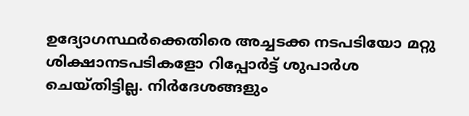ഉദ്യോഗസ്ഥർക്കെതിരെ അച്ചടക്ക നടപടിയോ മറ്റു ശിക്ഷാനടപടികളോ റിപ്പോർട്ട് ശുപാർശ ചെയ്തിട്ടില്ല. നിർദേശങ്ങളും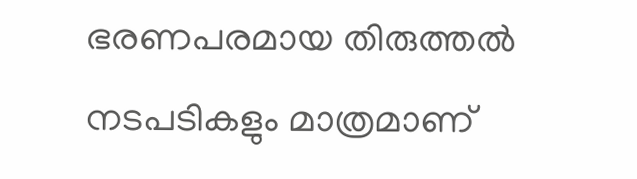ഭരണപരമായ തിരുത്തൽ നടപടികളും മാത്രമാണ്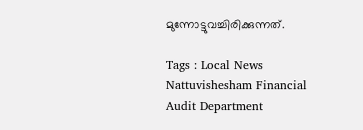മുന്നോട്ടുവച്ചിരിക്കുന്നത്.

Tags : Local News Nattuvishesham Financial Audit Department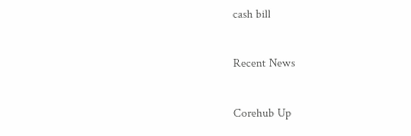cash bill

Recent News

Corehub Up